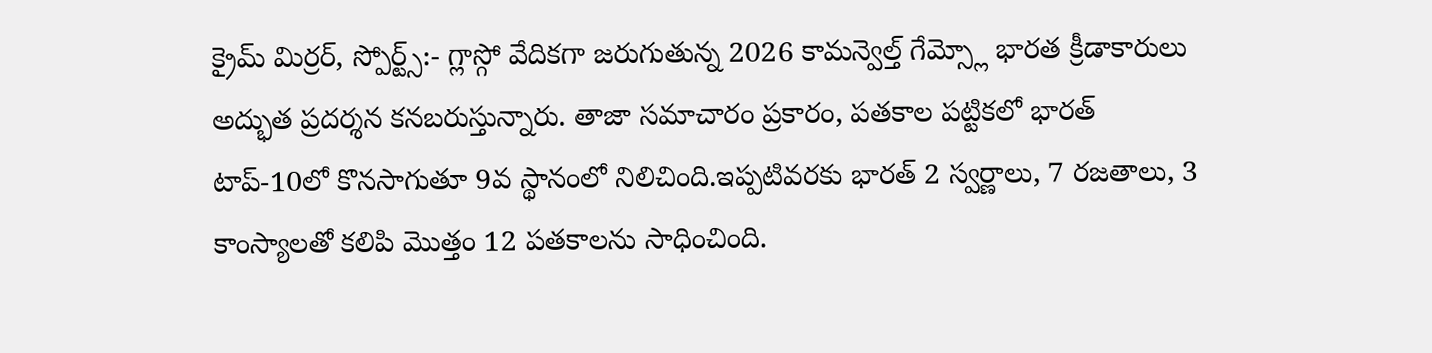క్రైమ్ మిర్రర్, స్పోర్ట్స్:- గ్లాస్గో వేదికగా జరుగుతున్న 2026 కామన్వెల్త్ గేమ్స్లో భారత క్రీడాకారులు అద్భుత ప్రదర్శన కనబరుస్తున్నారు. తాజా సమాచారం ప్రకారం, పతకాల పట్టికలో భారత్ టాప్-10లో కొనసాగుతూ 9వ స్థానంలో నిలిచింది.ఇప్పటివరకు భారత్ 2 స్వర్ణాలు, 7 రజతాలు, 3 కాంస్యాలతో కలిపి మొత్తం 12 పతకాలను సాధించింది.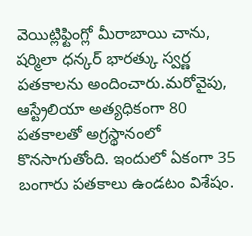వెయిట్లిఫ్టింగ్లో మీరాబాయి చాను, షర్మిలా ధన్కర్ భారత్కు స్వర్ణ పతకాలను అందించారు.మరోవైపు, ఆస్ట్రేలియా అత్యధికంగా 80 పతకాలతో అగ్రస్థానంలో కొనసాగుతోంది. ఇందులో ఏకంగా 35 బంగారు పతకాలు ఉండటం విశేషం.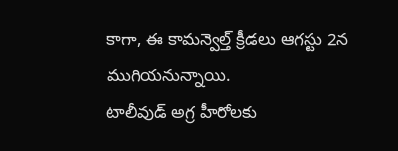కాగా, ఈ కామన్వెల్త్ క్రీడలు ఆగస్టు 2న ముగియనున్నాయి.
టాలీవుడ్ అగ్ర హీరోలకు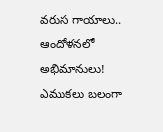వరుస గాయాలు.. ఆందోళనలో అభిమానులు!
ఎముకలు బలంగా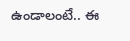ఉండాలంటే.. ఈ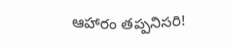ఆహారం తప్పనిసరి!